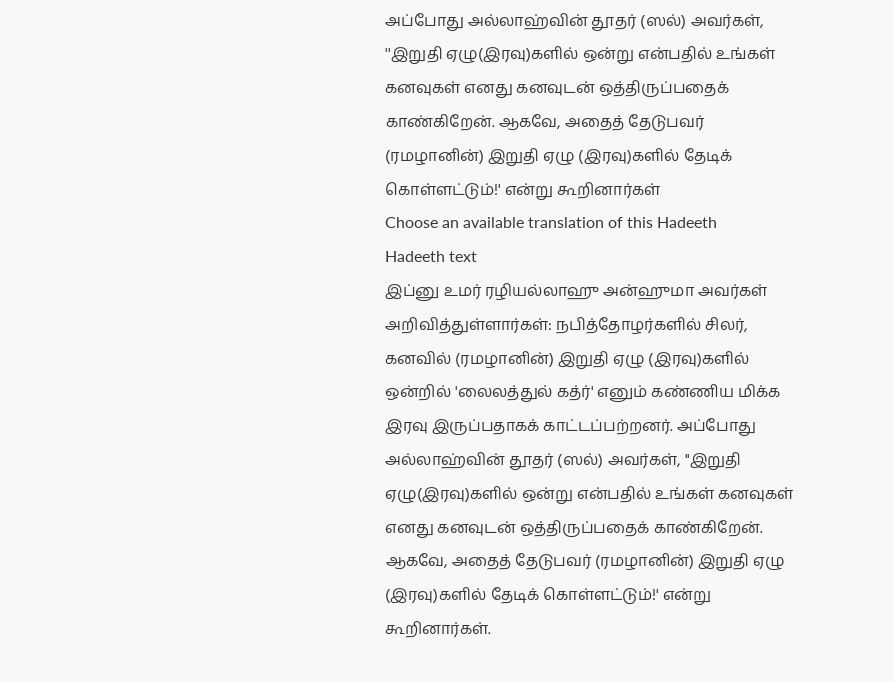அப்போது அல்லாஹ்வின் தூதர் (ஸல்) அவர்கள், ''இறுதி ஏழு(இரவு)களில் ஒன்று என்பதில் உங்கள் கனவுகள் எனது கனவுடன் ஒத்திருப்பதைக் காண்கிறேன். ஆகவே, அதைத் தேடுபவர் (ரமழானின்) இறுதி ஏழு (இரவு)களில் தேடிக் கொள்ளட்டும்!' என்று கூறினார்கள்
Choose an available translation of this Hadeeth
Hadeeth text
இப்னு உமர் ரழியல்லாஹு அன்ஹுமா அவர்கள் அறிவித்துள்ளார்கள்: நபித்தோழர்களில் சிலர், கனவில் (ரமழானின்) இறுதி ஏழு (இரவு)களில் ஒன்றில் 'லைலத்துல் கத்ர்' எனும் கண்ணிய மிக்க இரவு இருப்பதாகக் காட்டப்பற்றனர். அப்போது அல்லாஹ்வின் தூதர் (ஸல்) அவர்கள், ''இறுதி ஏழு(இரவு)களில் ஒன்று என்பதில் உங்கள் கனவுகள் எனது கனவுடன் ஒத்திருப்பதைக் காண்கிறேன். ஆகவே, அதைத் தேடுபவர் (ரமழானின்) இறுதி ஏழு (இரவு)களில் தேடிக் கொள்ளட்டும்!' என்று கூறினார்கள்.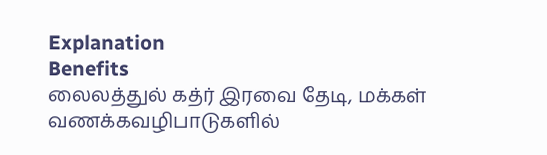Explanation
Benefits
லைலத்துல் கத்ர் இரவை தேடி, மக்கள் வணக்கவழிபாடுகளில்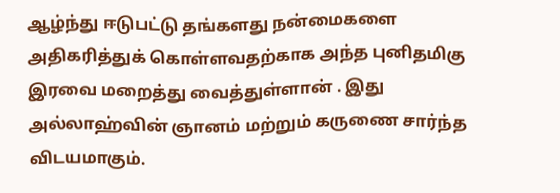ஆழ்ந்து ஈடுபட்டு தங்களது நன்மைகளை அதிகரித்துக் கொள்ளவதற்காக அந்த புனிதமிகு இரவை மறைத்து வைத்துள்ளான் . இது அல்லாஹ்வின் ஞானம் மற்றும் கருணை சார்ந்த விடயமாகும்.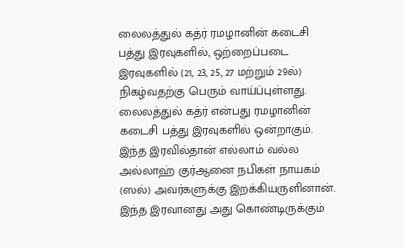லைலத்துல் கத்ர் ரமழானின் கடைசி பத்து இரவுகளில், ஒற்றைப்படை இரவுகளில் (21, 23, 25, 27 மற்றும் 29ல்) நிகழ்வதற்கு பெரும் வாய்ப்புள்ளது.
லைலத்துல் கத்ர் என்பது ரமழானின் கடைசி பத்து இரவுகளில் ஒன்றாகும். இந்த இரவில்தான் எல்லாம் வல்ல அல்லாஹ் குர்ஆனை நபிகள் நாயகம் (ஸல்) அவர்களுக்கு இறக்கியருளினான். இந்த இரவானது அது கொண்டிருக்கும்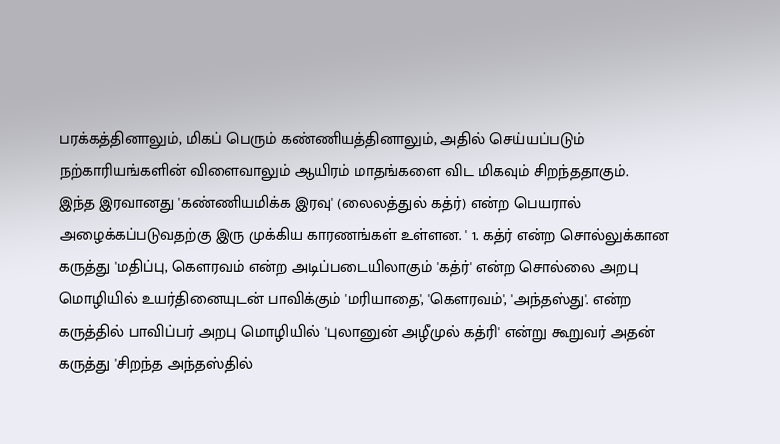பரக்கத்தினாலும், மிகப் பெரும் கண்ணியத்தினாலும், அதில் செய்யப்படும் நற்காரியங்களின் விளைவாலும் ஆயிரம் மாதங்களை விட மிகவும் சிறந்ததாகும்.
இந்த இரவானது 'கண்ணியமிக்க இரவு' (லைலத்துல் கத்ர்) என்ற பெயரால் அழைக்கப்படுவதற்கு இரு முக்கிய காரணங்கள் உள்ளன. ' 1. கத்ர் என்ற சொல்லுக்கான கருத்து 'மதிப்பு, கௌரவம் என்ற அடிப்படையிலாகும் 'கத்ர்' என்ற சொல்லை அறபு மொழியில் உயர்தினையுடன் பாவிக்கும் 'மரியாதை', 'கௌரவம்', 'அந்தஸ்து'. என்ற கருத்தில் பாவிப்பர் அறபு மொழியில் 'புலானுன் அழீமுல் கத்ரி' என்று கூறுவர் அதன் கருத்து 'சிறந்த அந்தஸ்தில்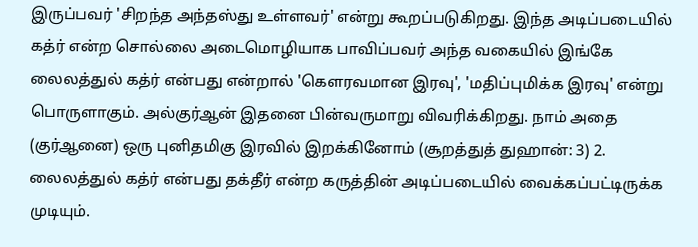இருப்பவர் 'சிறந்த அந்தஸ்து உள்ளவர்' என்று கூறப்படுகிறது. இந்த அடிப்படையில் கத்ர் என்ற சொல்லை அடைமொழியாக பாவிப்பவர் அந்த வகையில் இங்கே லைலத்துல் கத்ர் என்பது என்றால் 'கௌரவமான இரவு', 'மதிப்புமிக்க இரவு' என்று பொருளாகும். அல்குர்ஆன் இதனை பின்வருமாறு விவரிக்கிறது. நாம் அதை (குர்ஆனை) ஒரு புனிதமிகு இரவில் இறக்கினோம் (சூறத்துத் துஹான்: 3) 2. லைலத்துல் கத்ர் என்பது தக்தீர் என்ற கருத்தின் அடிப்படையில் வைக்கப்பட்டிருக்க முடியும்.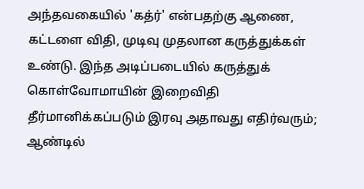அந்தவகையில் 'கத்ர்' என்பதற்கு ஆணை, கட்டளை விதி, முடிவு முதலான கருத்துக்கள் உண்டு. இந்த அடிப்படையில் கருத்துக் கொள்வோமாயின் இறைவிதி தீர்மானிக்கப்படும் இரவு அதாவது எதிர்வரும்; ஆண்டில்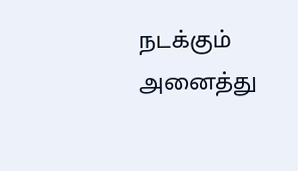நடக்கும் அனைத்து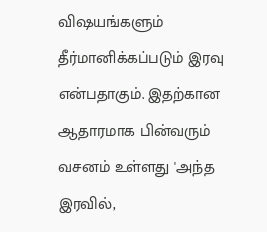விஷயங்களும் தீர்மானிக்கப்படும் இரவு என்பதாகும். இதற்கான ஆதாரமாக பின்வரும் வசனம் உள்ளது 'அந்த இரவில்,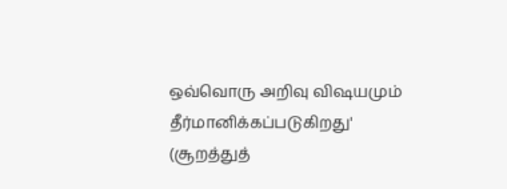ஒவ்வொரு அறிவு விஷயமும் தீர்மானிக்கப்படுகிறது' (சூறத்துத்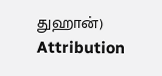துஹான்)
Attribution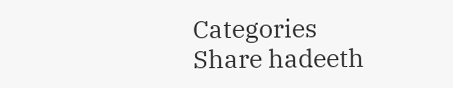Categories
Share hadeeth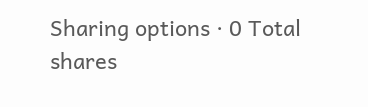Sharing options · 0 Total shares